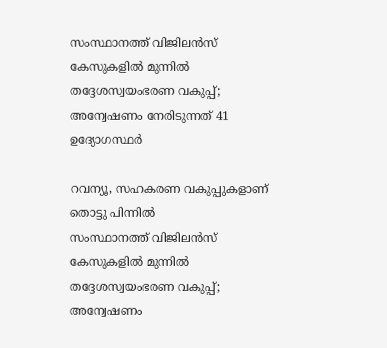സംസ്ഥാനത്ത് വിജിലന്‍സ് കേസുകളില്‍ മുന്നില്‍ തദ്ദേശസ്വയംഭരണ വകുപ്പ്; അന്വേഷണം നേരിടുന്നത് 41 ഉദ്യോഗസ്ഥര്‍

റവന്യൂ, സഹകരണ വകുപ്പുകളാണ് തൊട്ടു പിന്നില്‍
സംസ്ഥാനത്ത് വിജിലന്‍സ് കേസുകളില്‍ മുന്നില്‍ തദ്ദേശസ്വയംഭരണ വകുപ്പ്; അന്വേഷണം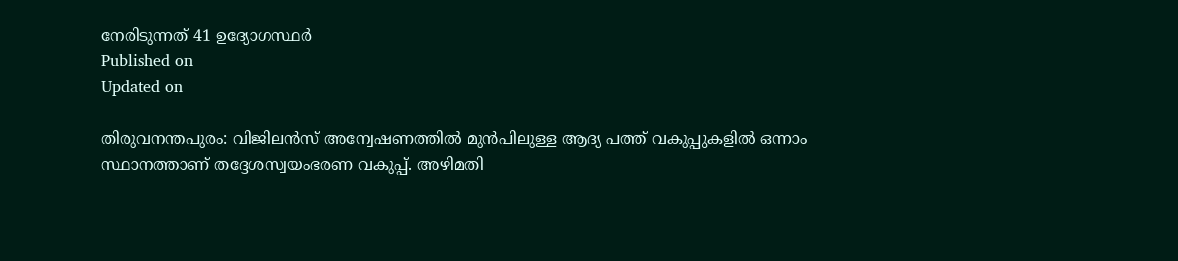നേരിടുന്നത് 41 ഉദ്യോഗസ്ഥര്‍
Published on
Updated on

തിരുവനന്തപുരം: വിജിലന്‍സ് അന്വേഷണത്തില്‍ മുന്‍പിലുള്ള ആദ്യ പത്ത് വകുപ്പുകളില്‍ ഒന്നാം സ്ഥാനത്താണ് തദ്ദേശസ്വയംഭരണ വകുപ്പ്. അഴിമതി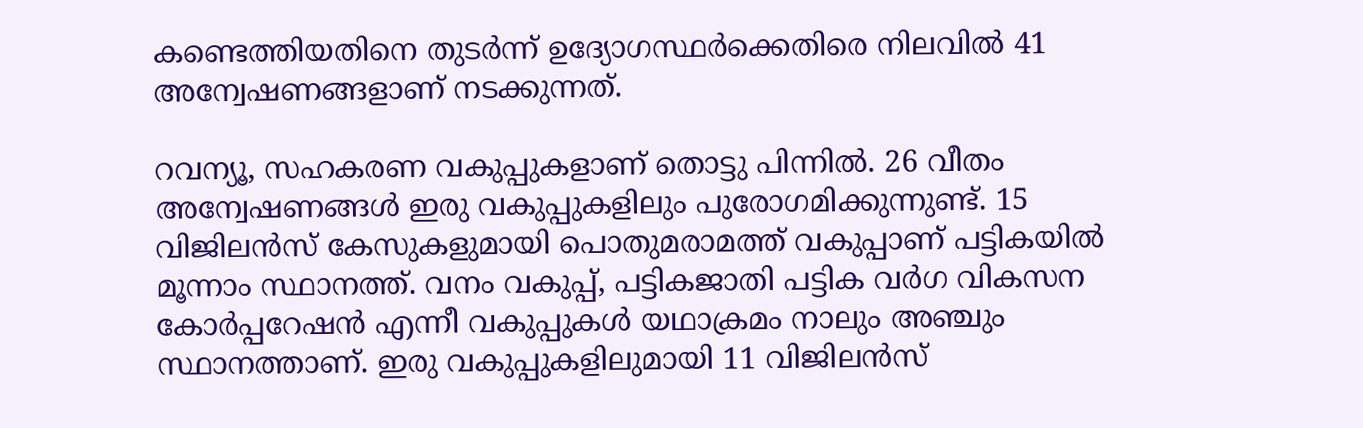കണ്ടെത്തിയതിനെ തുടര്‍ന്ന് ഉദ്യോഗസ്ഥര്‍ക്കെതിരെ നിലവില്‍ 41 അന്വേഷണങ്ങളാണ് നടക്കുന്നത്.

റവന്യൂ, സഹകരണ വകുപ്പുകളാണ് തൊട്ടു പിന്നില്‍. 26 വീതം അന്വേഷണങ്ങള്‍ ഇരു വകുപ്പുകളിലും പുരോഗമിക്കുന്നുണ്ട്. 15 വിജിലന്‍സ് കേസുകളുമായി പൊതുമരാമത്ത് വകുപ്പാണ് പട്ടികയില്‍ മൂന്നാം സ്ഥാനത്ത്. വനം വകുപ്പ്, പട്ടികജാതി പട്ടിക വര്‍ഗ വികസന കോര്‍പ്പറേഷന്‍ എന്നീ വകുപ്പുകള്‍ യഥാക്രമം നാലും അഞ്ചും സ്ഥാനത്താണ്. ഇരു വകുപ്പുകളിലുമായി 11 വിജിലന്‍സ്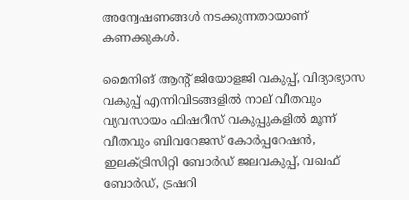അന്വേഷണങ്ങള്‍ നടക്കുന്നതായാണ് കണക്കുകള്‍.

മൈനിങ് ആന്റ് ജിയോളജി വകുപ്പ്, വിദ്യാഭ്യാസ വകുപ്പ് എന്നിവിടങ്ങളില്‍ നാല് വീതവും വ്യവസായം ഫിഷറീസ് വകുപ്പുകളില്‍ മൂന്ന് വീതവും ബിവറേജസ് കോര്‍പ്പറേഷന്‍, ഇലക്ട്രിസിറ്റി ബോര്‍ഡ് ജലവകുപ്പ്, വഖഫ് ബോര്‍ഡ്, ട്രഷറി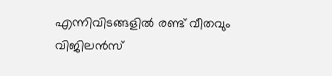എന്നിവിടങ്ങളില്‍ രണ്ട് വീതവും വിജിലന്‍സ്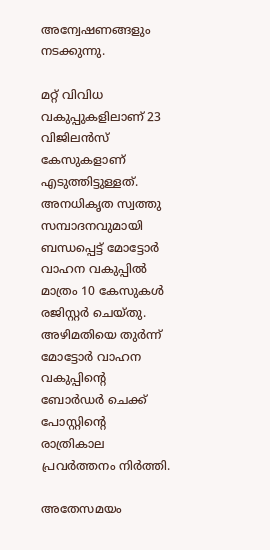അന്വേഷണങ്ങളും നടക്കുന്നു.

മറ്റ് വിവിധ വകുപ്പുകളിലാണ് 23 വിജിലന്‍സ് കേസുകളാണ് എടുത്തിട്ടുള്ളത്. അനധികൃത സ്വത്തു സമ്പാദനവുമായി ബന്ധപ്പെട്ട് മോട്ടോര്‍ വാഹന വകുപ്പില്‍ മാത്രം 10 കേസുകള്‍ രജിസ്റ്റര്‍ ചെയ്തു. അഴിമതിയെ തുര്‍ന്ന് മോട്ടോര്‍ വാഹന വകുപ്പിന്റെ ബോര്‍ഡര്‍ ചെക്ക് പോസ്റ്റിന്റെ രാത്രികാല പ്രവര്‍ത്തനം നിര്‍ത്തി.

അതേസമയം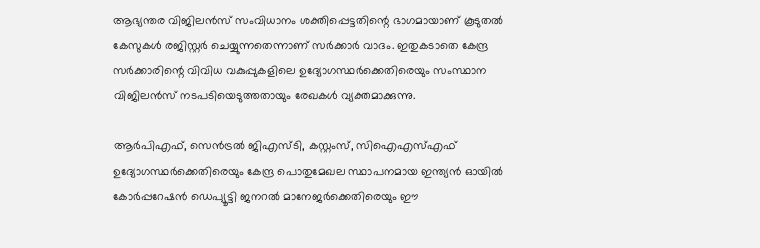ആഭ്യന്തര വിജിലന്‍സ് സംവിധാനം ശക്തിപ്പെട്ടതിന്റെ ഭാഗമായാണ് കൂടുതല്‍ കേസുകള്‍ രജിസ്റ്റര്‍ ചെയ്യുന്നതെന്നാണ് സര്‍ക്കാര്‍ വാദം. ഇതുകടാതെ കേന്ദ്ര സര്‍ക്കാരിന്റെ വിവിധ വകുപ്പുകളിലെ ഉദ്യോഗസ്ഥര്‍ക്കെതിരെയും സംസ്ഥാന വിജിലന്‍സ് നടപടിയെടുത്തതായും രേഖകള്‍ വ്യക്തമാക്കുന്നു.

ആര്‍പിഎഫ്, സെന്‍ട്രല്‍ ജിഎസ്ടി, കസ്റ്റംസ്, സിഐഎസ്എഫ് ഉദ്യോഗസ്ഥര്‍ക്കെതിരെയും കേന്ദ്ര പൊതുമേഖല സ്ഥാപനമായ ഇന്ത്യന്‍ ഓയില്‍ കോര്‍പ്പറേഷന്‍ ഡെപ്യൂട്ടി ജനറല്‍ മാനേജര്‍ക്കെതിരെയും ഈ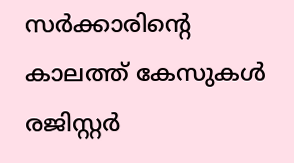സര്‍ക്കാരിന്റെ കാലത്ത് കേസുകള്‍ രജിസ്റ്റര്‍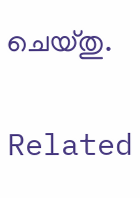ചെയ്തു.

Related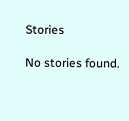Stories

No stories found.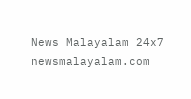News Malayalam 24x7
newsmalayalam.com